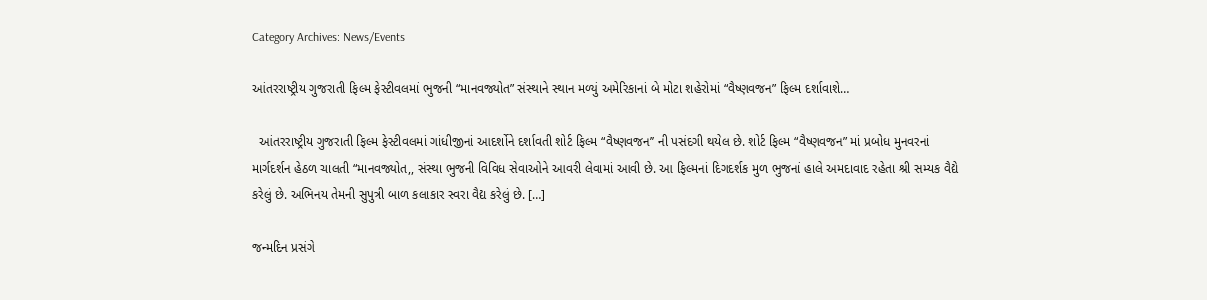Category Archives: News/Events

આંતરરાષ્ટ્રીય ગુજરાતી ફિલ્મ ફેસ્ટીવલમાં ભુજની “માનવજ્યોત” સંસ્થાને સ્થાન મળ્યું અમેરિકાનાં બે મોટા શહેરોમાં “વૈષ્ણવજન” ફિલ્મ દર્શાવાશે…

  આંતરરાષ્ટ્રીય ગુજરાતી ફિલ્મ ફેસ્ટીવલમાં ગાંધીજીનાં આદર્શોને દર્શાવતી શોર્ટ ફિલ્મ “વૈષ્ણવજન’’ ની પસંદગી થયેલ છે. શોર્ટ ફિલ્મ “વૈષ્ણવજન” માં પ્રબોધ મુનવરનાં માર્ગદર્શન હેઠળ ચાલતી “માનવજ્યોત,, સંસ્થા ભુજની વિવિધ સેવાઓને આવરી લેવામાં આવી છે. આ ફિલ્મનાં દિગદર્શક મુળ ભુજનાં હાલે અમદાવાદ રહેતા શ્રી સમ્યક વૈદ્યે કરેલું છે. અભિનય તેમની સુપુત્રી બાળ કલાકાર સ્વરા વૈદ્ય કરેલું છે. […]

જન્મદિન પ્રસંગે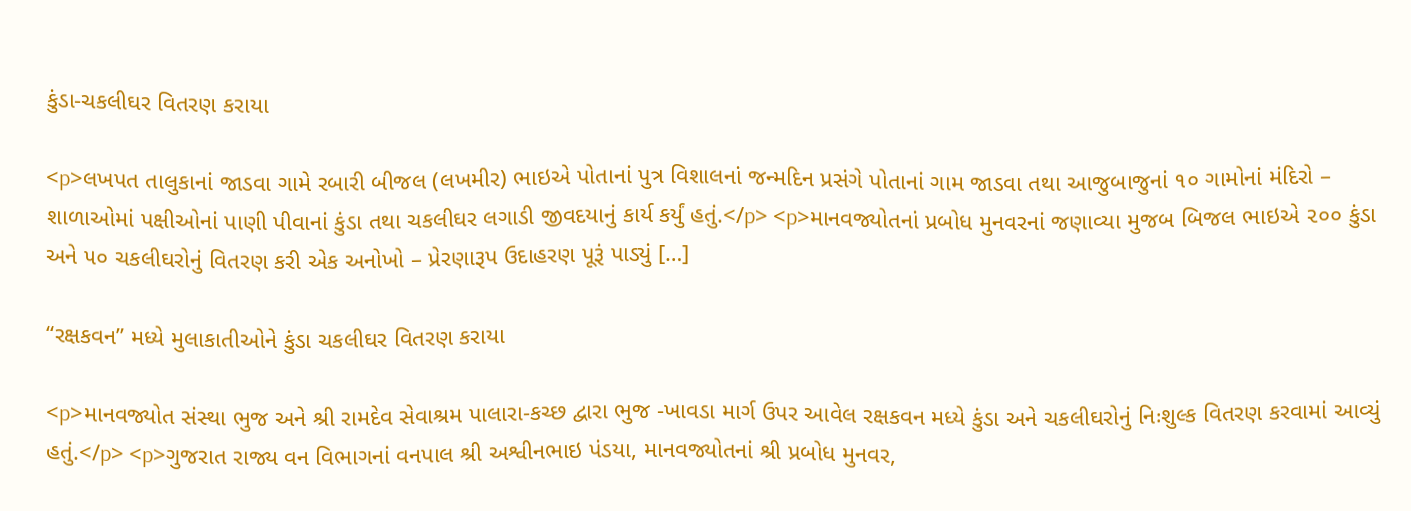કુંડા-ચકલીઘર વિતરણ કરાયા

<p>લખપત તાલુકાનાં જાડવા ગામે રબારી બીજલ (લખમીર) ભાઇએ પોતાનાં પુત્ર વિશાલનાં જન્મદિન પ્રસંગે પોતાનાં ગામ જાડવા તથા આજુબાજુનાં ૧૦ ગામોનાં મંદિરો – શાળાઓમાં પક્ષીઓનાં પાણી પીવાનાં કુંડા તથા ચકલીઘર લગાડી જીવદયાનું કાર્ય કર્યું હતું.</p> <p>માનવજ્યોતનાં પ્રબોધ મુનવરનાં જણાવ્યા મુજબ બિજલ ભાઇએ ૨૦૦ કુંડા અને ૫૦ ચકલીઘરોનું વિતરણ કરી એક અનોખો – પ્રેરણારૂપ ઉદાહરણ પૂરૂં પાડ્યું […]

“રક્ષકવન” મધ્યે મુલાકાતીઓને કુંડા ચકલીઘર વિતરણ કરાયા

<p>માનવજ્યોત સંસ્થા ભુજ અને શ્રી રામદેવ સેવાશ્રમ પાલારા-કચ્છ દ્વારા ભુજ -ખાવડા માર્ગ ઉપર આવેલ રક્ષકવન મધ્યે કુંડા અને ચકલીઘરોનું નિઃશુલ્ક વિતરણ કરવામાં આવ્યું હતું.</p> <p>ગુજરાત રાજ્ય વન વિભાગનાં વનપાલ શ્રી અશ્વીનભાઇ પંડયા, માનવજ્યોતનાં શ્રી પ્રબોધ મુનવર,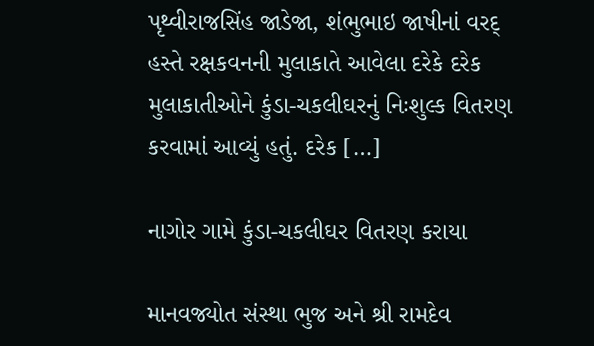પૃથ્વીરાજસિંહ જાડેજા, શંભુભાઇ જાષીનાં વરદ્‌ હસ્તે રક્ષકવનની મુલાકાતે આવેલા દરેકે દરેક મુલાકાતીઓને કુંડા-ચકલીઘરનું નિઃશુલ્ક વિતરણ કરવામાં આવ્યું હતું. દરેક […]

નાગોર ગામે કુંડા-ચકલીઘર વિતરણ કરાયા

માનવજ્યોત સંસ્થા ભુજ અને શ્રી રામદેવ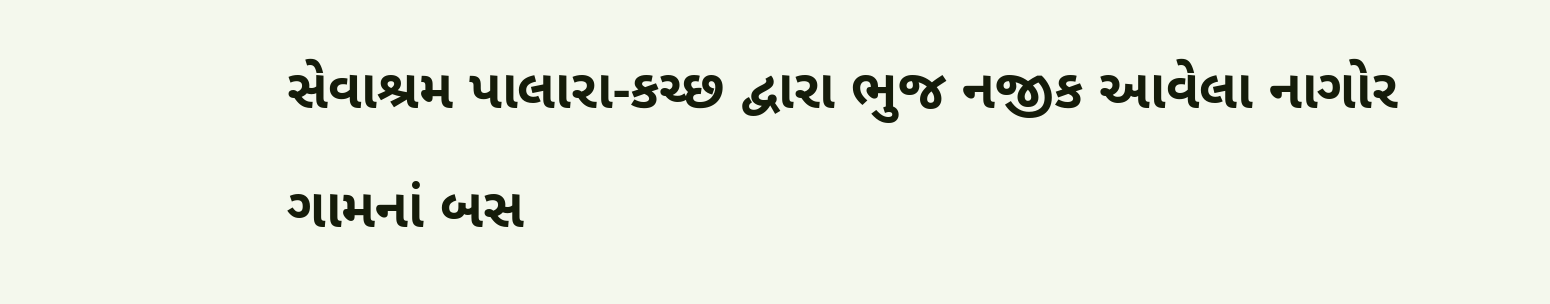સેવાશ્રમ પાલારા-કચ્છ દ્વારા ભુજ નજીક આવેલા નાગોર ગામનાં બસ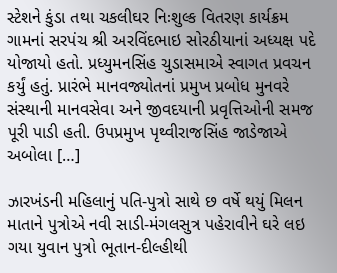સ્ટેશને કુંડા તથા ચકલીઘર નિઃશુલ્ક વિતરણ કાર્યક્રમ ગામનાં સરપંચ શ્રી અરવિંદભાઇ સોરઠીયાનાં અધ્યક્ષ પદે યોજાયો હતો. પ્રધ્યુમનસિંહ ચુડાસમાએ સ્વાગત પ્રવચન કર્યું હતું. પ્રારંભે માનવજ્યોતનાં પ્રમુખ પ્રબોધ મુનવરે સંસ્થાની માનવસેવા અને જીવદયાની પ્રવૃત્તિઓની સમજ પૂરી પાડી હતી. ઉપપ્રમુખ પૃથ્વીરાજસિંહ જાડેજાએ અબોલા […]

ઝારખંડની મહિલાનું પતિ-પુત્રો સાથે છ વર્ષે થયું મિલન માતાને પુત્રોએ નવી સાડી-મંગલસુત્ર પહેરાવીને ઘરે લઇ ગયા યુવાન પુત્રો ભૂતાન-દીલ્હીથી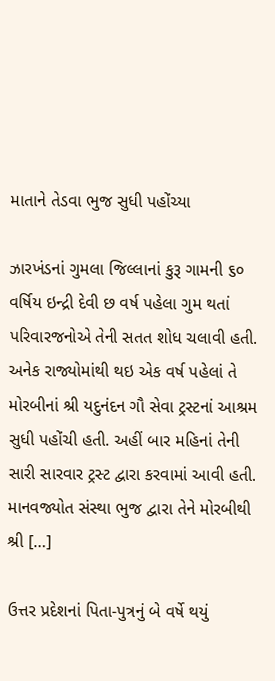માતાને તેડવા ભુજ સુધી પહોંચ્યા

ઝારખંડનાં ગુમલા જિલ્લાનાં કુરૂ ગામની ૬૦ વર્ષિય ઇન્દ્રી દેવી છ વર્ષ પહેલા ગુમ થતાં પરિવારજનોએ તેની સતત શોધ ચલાવી હતી. અનેક રાજ્યોમાંથી થઇ એક વર્ષ પહેલાં તે મોરબીનાં શ્રી યદુનંદન ગૌ સેવા ટ્રસ્ટનાં આશ્રમ સુધી પહોંચી હતી. અહીં બાર મહિનાં તેની સારી સારવાર ટ્રસ્ટ દ્વારા કરવામાં આવી હતી. માનવજ્યોત સંસ્થા ભુજ દ્વારા તેને મોરબીથી શ્રી […]

ઉત્તર પ્રદેશનાં પિતા-પુત્રનું બે વર્ષે થયું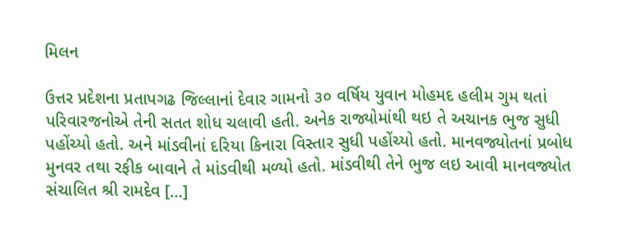મિલન

ઉત્તર પ્રદેશના પ્રતાપગઢ જિલ્લાનાં દેવાર ગામનો ૩૦ વર્ષિય યુવાન મોહમદ હલીમ ગુમ થતાં પરિવારજનોએ તેની સતત શોધ ચલાવી હતી. અનેક રાજ્યોમાંથી થઇ તે અચાનક ભુજ સુધી પહોંચ્યો હતો. અને માંડવીનાં દરિયા કિનારા વિસ્તાર સુધી પહોંચ્યો હતો. માનવજ્યોતનાં પ્રબોધ મુનવર તથા રફીક બાવાને તે માંડવીથી મળ્યો હતો. માંડવીથી તેને ભુજ લઇ આવી માનવજ્યોત સંચાલિત શ્રી રામદેવ […]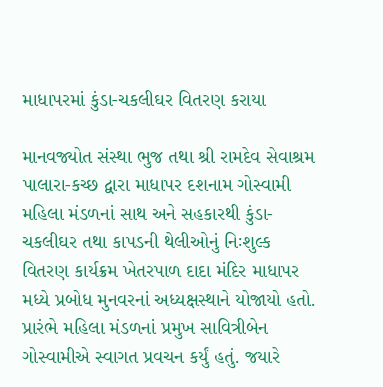માધાપરમાં કુંડા-ચકલીઘર વિતરણ કરાયા

માનવજ્યોત સંસ્થા ભુજ તથા શ્રી રામદેવ સેવાશ્રમ પાલારા-કચ્છ દ્વારા માધાપર દશનામ ગોસ્વામી મહિલા મંડળનાં સાથ અને સહકારથી કુંડા-ચકલીઘર તથા કાપડની થેલીઓનું નિઃશુલ્ક વિતરણ કાર્યક્રમ ખેતરપાળ દાદા મંદિર માધાપર મધ્યે પ્રબોધ મુનવરનાં અધ્યક્ષસ્થાને યોજાયો હતો. પ્રારંભે મહિલા મંડળનાં પ્રમુખ સાવિત્રીબેન ગોસ્વામીએ સ્વાગત પ્રવચન કર્યું હતું. જયારે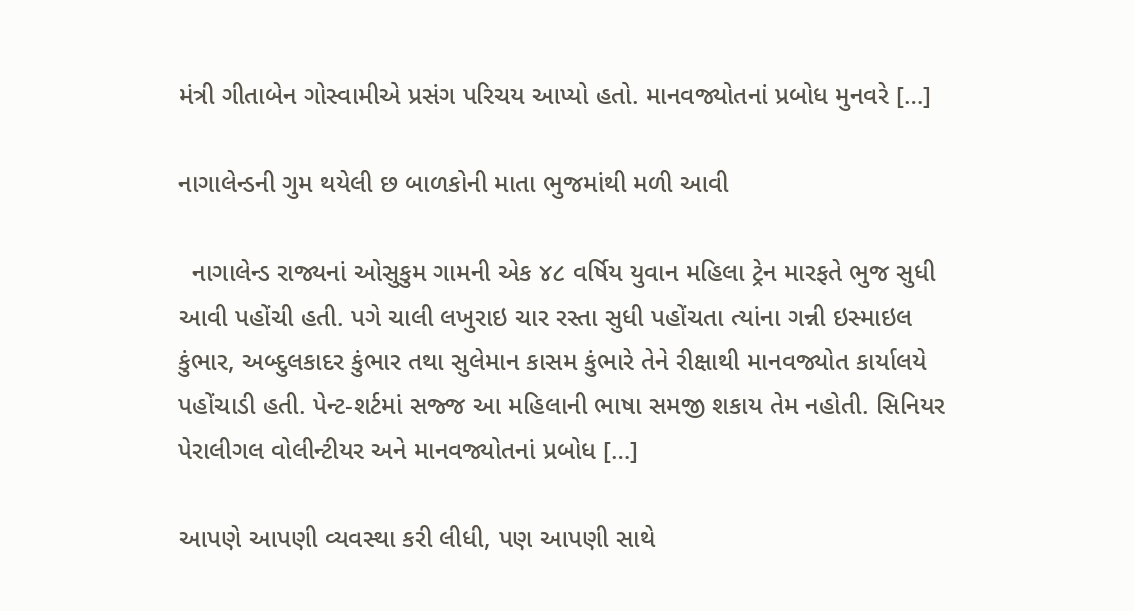મંત્રી ગીતાબેન ગોસ્વામીએ પ્રસંગ પરિચય આપ્યો હતો. માનવજ્યોતનાં પ્રબોધ મુનવરે […]

નાગાલેન્ડની ગુમ થયેલી છ બાળકોની માતા ભુજમાંથી મળી આવી

  નાગાલેન્ડ રાજ્યનાં ઓસુકુમ ગામની એક ૪૮ વર્ષિય યુવાન મહિલા ટ્રેન મારફતે ભુજ સુધી આવી પહોંચી હતી. પગે ચાલી લખુરાઇ ચાર રસ્તા સુધી પહોંચતા ત્યાંના ગન્ની ઇસ્માઇલ કુંભાર, અબ્દુલકાદર કુંભાર તથા સુલેમાન કાસમ કુંભારે તેને રીક્ષાથી માનવજ્યોત કાર્યાલયે પહોંચાડી હતી. પેન્ટ-શર્ટમાં સજ્જ આ મહિલાની ભાષા સમજી શકાય તેમ નહોતી. સિનિયર પેરાલીગલ વોલીન્ટીયર અને માનવજ્યોતનાં પ્રબોધ […]

આપણે આપણી વ્યવસ્થા કરી લીધી, પણ આપણી સાથે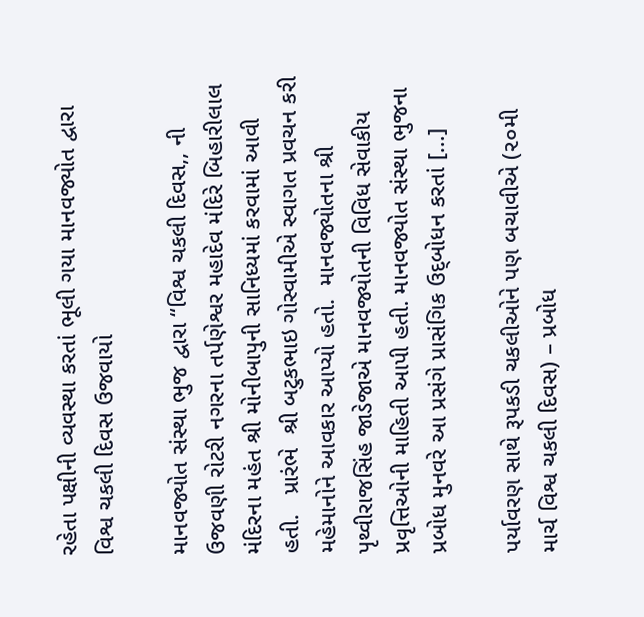રહેતા પક્ષીની વ્યવસ્થા કરતાં ભૂલી ગયા માનવજ્યોત દ્વારા વિશ્વ ચકલી દિવસ ઉજવાયો

માનવજ્યોત સંસ્થા ભુજ દ્વારા “વિશ્વ ચકલી દિવસ,, ની ઉજવણી રોટરી નગરના તર્પણેશ્વર મહાદેવ મંદિરે બિહારીલાલ મંદિરના મહંત શ્રી મોનીબાપુની સાનિધ્યમાં કરવામાં આવી હતી.   પ્રારંભે  શ્રી બટુકભાઇ ગોસ્વામીએ સ્વાગત પ્રવચન કરી મહેમાનોને આવકાર આપ્યો હતો.  માનવજ્યોતના શ્રી પૃથ્વીરાજસિંહ જાડેજાએ માનવજ્યોતની વિવિધ સેવાકીય પ્રવૃત્તિઓની માહિતી આપી હતી. માનવજ્યોત સંસ્થા ભુજના પ્રબોધ મુનવરે આ પ્રસંગે પ્રાસંગિક ઉદ્‌બોધન કરતાં […]

પર્યાવરણ સાથે રૂપકડી ચકલીઓને પણ બચાવીએ (૨૦મી માર્ચ વિશ્વ ચકલી દિવસ) – પ્રબોધ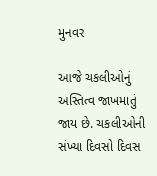મુનવર

આજે ચકલીઓનું અસ્તિત્વ જાખમાતું જાય છે. ચકલીઓની સંખ્યા દિવસો દિવસ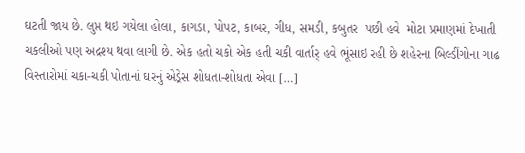ઘટતી જાય છે. લુપ્ત થઇ ગયેલા હોલા, કાગડા, પોપટ, કાબર, ગીધ, સમડી, કબુતર  પછી હવે  મોટા પ્રમાણમાં દેખાતી ચકલીઓ પણ અદ્રશ્ય થવા લાગી છે. એક હતો ચકો એક હતી ચકી વાર્તાર્ હવે ભૂંસાઇ રહી છે શહેરના બિલ્ડીંગોના ગાઢ વિસ્તારોમાં ચકા-ચકી પોતાનાં ઘરનું એડ્રેસ શોધતા-શોધતા એવા […]